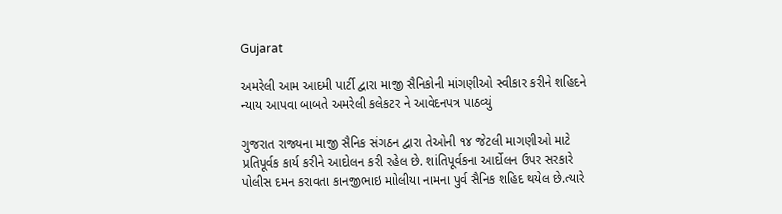Gujarat

અમરેલી આમ આદમી પાર્ટી દ્વારા માજી સૈનિકોની માંગણીઓ સ્વીકાર કરીને શહિદને ન્યાય આપવા બાબતે અમરેલી કલેકટર ને આવેદનપત્ર પાઠવ્યું

ગુજરાત રાજ્યના માજી સૈનિક સંગઠન દ્વારા તેઓની ૧૪ જેટલી માગણીઓ માટે પ્રતિપૂર્વક કાર્ય કરીને આદોલન કરી રહેલ છે. શાંતિપૂર્વકના આર્દોલન ઉપર સરકારે પોલીસ દમન કરાવતા કાનજીભાઇ માોલીયા નામના પુર્વ સૈનિક શહિદ થયેલ છે.ત્યારે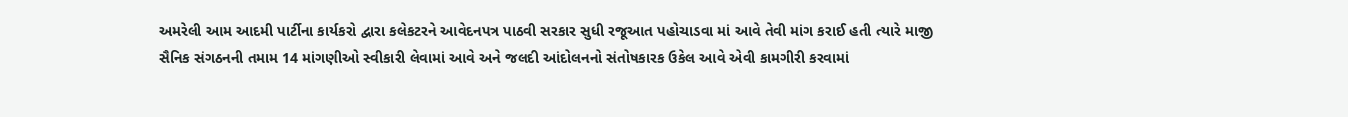અમરેલી આમ આદમી પાર્ટીના કાર્યકરો દ્વારા કલેકટરને આવેદનપત્ર પાઠવી સરકાર સુધી રજૂઆત પહોચાડવા માં આવે તેવી માંગ કરાઈ હતી ત્યારે માજી સૈનિક સંગઠનની તમામ 14 માંગણીઓ સ્વીકારી લેવામાં આવે અને જલદી આંદોલનનો સંતોષકારક ઉકેલ આવે એવી કામગીરી કરવામાં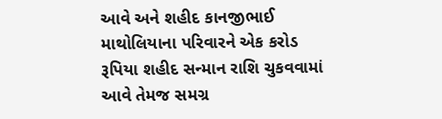આવે અને શહીદ કાનજીભાઈ માથોલિયાના પરિવારને એક કરોડ રૂપિયા શહીદ સન્માન રાશિ ચુકવવામાં આવે તેમજ સમગ્ર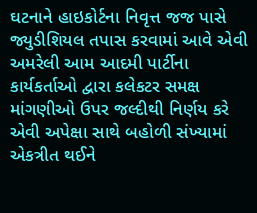ઘટનાને હાઇકોર્ટના નિવૃત્ત જજ પાસે જ્યુડીશિયલ તપાસ કરવામાં આવે એવી અમરેલી આમ આદમી પાર્ટીના કાર્યકર્તાઓ દ્વારા કલેકટર સમક્ષ માંગણીઓ ઉપર જલ્દીથી નિર્ણય કરે એવી અપેક્ષા સાથે બહોળી સંખ્યામાં એકત્રીત થઈને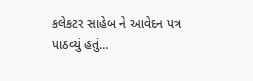કલેકટર સાહેબ ને આવેદન પત્ર પાઠવ્યું હતું…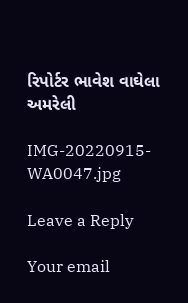રિપોર્ટર ભાવેશ વાઘેલા અમરેલી

IMG-20220915-WA0047.jpg

Leave a Reply

Your email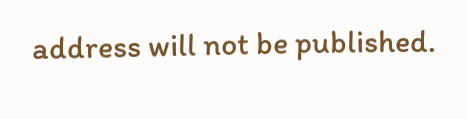address will not be published.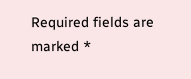Required fields are marked *